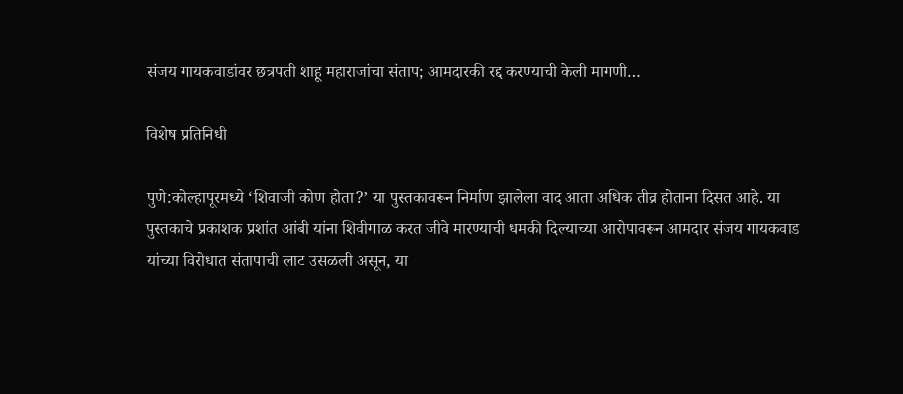संजय गायकवाडांवर छत्रपती शाहू महाराजांचा संताप; आमदारकी रद्द करण्याची केली मागणी…

विशेष प्रतिनिधी

पुणे:कोल्हापूरमध्ये ‘शिवाजी कोण होता?’ या पुस्तकावरून निर्माण झालेला वाद आता अधिक तीव्र होताना दिसत आहे. या पुस्तकाचे प्रकाशक प्रशांत आंबी यांना शिवीगाळ करत जीवे मारण्याची धमकी दिल्याच्या आरोपावरून आमदार संजय गायकवाड यांच्या विरोधात संतापाची लाट उसळली असून, या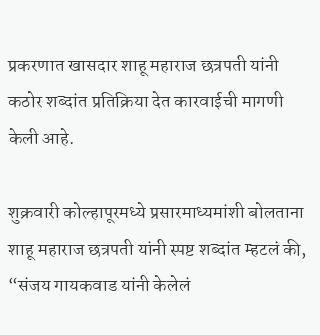प्रकरणात खासदार शाहू महाराज छत्रपती यांनी कठोर शब्दांत प्रतिक्रिया देत कारवाईची मागणी केली आहे.

शुक्रवारी कोल्हापूरमध्ये प्रसारमाध्यमांशी बोलताना शाहू महाराज छत्रपती यांनी स्पष्ट शब्दांत म्हटलं की, “संजय गायकवाड यांनी केलेलं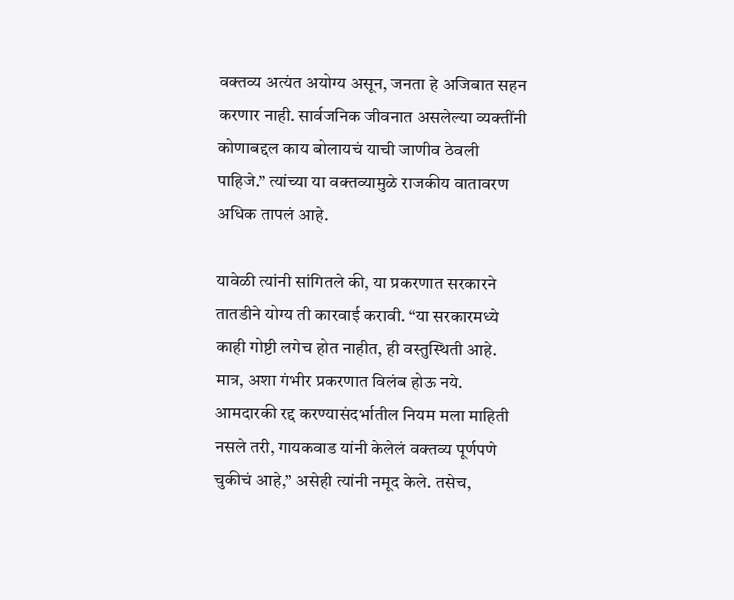वक्तव्य अत्यंत अयोग्य असून, जनता हे अजिबात सहन करणार नाही. सार्वजनिक जीवनात असलेल्या व्यक्तींनी कोणाबद्दल काय बोलायचं याची जाणीव ठेवली पाहिजे.” त्यांच्या या वक्तव्यामुळे राजकीय वातावरण अधिक तापलं आहे.

यावेळी त्यांनी सांगितले की, या प्रकरणात सरकारने तातडीने योग्य ती कारवाई करावी. “या सरकारमध्ये काही गोष्टी लगेच होत नाहीत, ही वस्तुस्थिती आहे. मात्र, अशा गंभीर प्रकरणात विलंब होऊ नये. आमदारकी रद्द करण्यासंदर्भातील नियम मला माहिती नसले तरी, गायकवाड यांनी केलेलं वक्तव्य पूर्णपणे चुकीचं आहे,” असेही त्यांनी नमूद केले. तसेच,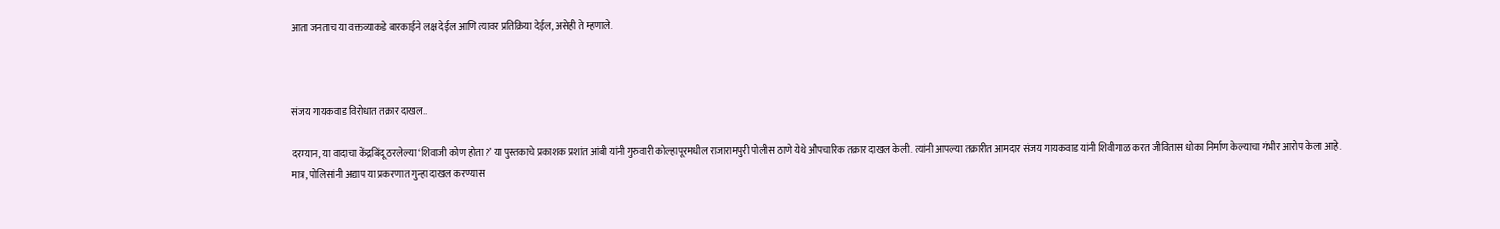आता जनताच या वक्तव्याकडे बारकाईने लक्ष देईल आणि त्यावर प्रतिक्रिया देईल, असेही ते म्हणाले.



संजय गायकवाड विरोधात तक्रार दाखल..

दरम्यान, या वादाचा केंद्रबिंदू ठरलेल्या ‘शिवाजी कोण होता?’ या पुस्तकाचे प्रकाशक प्रशांत आंबी यांनी गुरुवारी कोल्हापूरमधील राजारामपुरी पोलीस ठाणे येथे औपचारिक तक्रार दाखल केली. त्यांनी आपल्या तक्रारीत आमदार संजय गायकवाड यांनी शिवीगाळ करत जीवितास धोका निर्माण केल्याचा गंभीर आरोप केला आहे.
मात्र, पोलिसांनी अद्याप या प्रकरणात गुन्हा दाखल करण्यास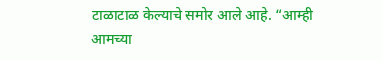टाळाटाळ केल्याचे समोर आले आहे. “आम्ही आमच्या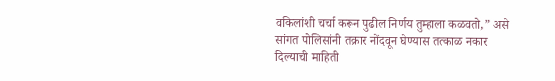वकिलांशी चर्चा करून पुढील निर्णय तुम्हाला कळवतो,” असे सांगत पोलिसांनी तक्रार नोंदवून घेण्यास तत्काळ नकार दिल्याची माहिती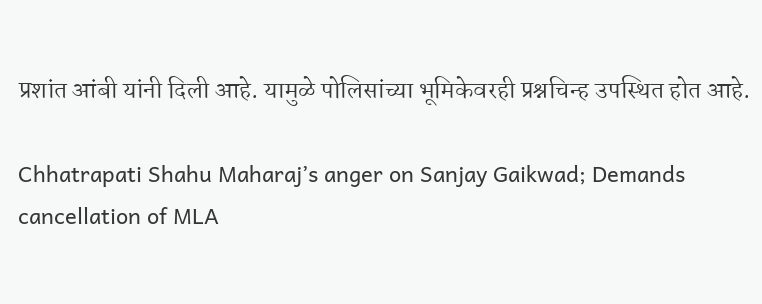प्रशांत आंबी यांनी दिली आहे. यामुळे पोलिसांच्या भूमिकेवरही प्रश्नचिन्ह उपस्थित होत आहे.

Chhatrapati Shahu Maharaj’s anger on Sanjay Gaikwad; Demands cancellation of MLA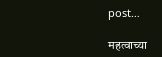post…

महत्वाच्या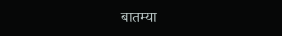बातम्या